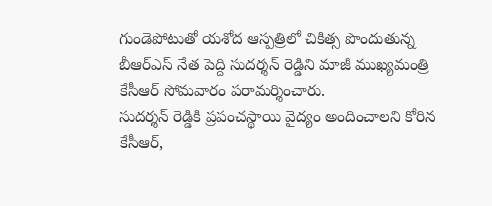గుండెపోటుతో యశోద ఆస్పత్రిలో చికిత్స పొందుతున్న బీఆర్ఎస్ నేత పెద్ది సుదర్శన్ రెడ్డిని మాజీ ముఖ్యమంత్రి కేసీఆర్ సోమవారం పరామర్శించారు.
సుదర్శన్ రెడ్డికి ప్రపంచస్థాయి వైద్యం అందించాలని కోరిన కేసీఆర్,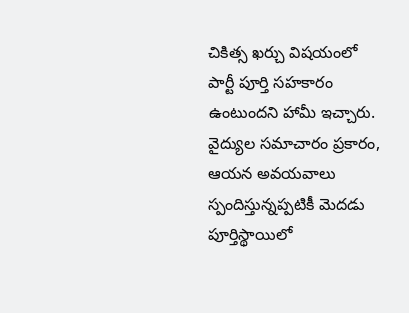చికిత్స ఖర్చు విషయంలో పార్టీ పూర్తి సహకారం ఉంటుందని హామీ ఇచ్చారు.
వైద్యుల సమాచారం ప్రకారం, ఆయన అవయవాలు స్పందిస్తున్నప్పటికీ మెదడు పూర్తిస్థాయిలో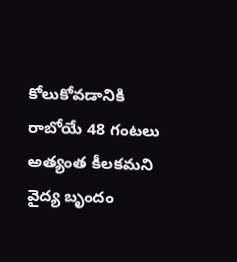కోలుకోవడానికి రాబోయే 48 గంటలు అత్యంత కీలకమని వైద్య బృందం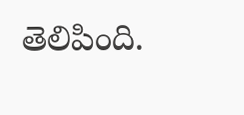తెలిపింది.